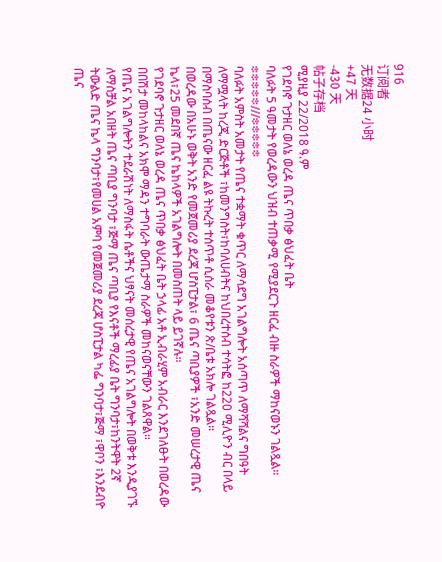916
订阅者
无数据24 小时
+47 天
-430 天
帖子存档
ሚያዚያ 22/2018 ዓ.ም
የገደባኖ ጉታዘር ወለኔ ወረዳ ጤና ጥበቃ ፅህፈት ቤት
ባለፉት 5 ዓመታት የወረዳውን ህዝብ ተጠቃሚ የሚያደርጉ ዘርፈ ብዙ ስራዎች ማከናወኑን ገልጿል።
፨፨፨፨፨///፨፨፨፨፨
ባለፉት አምስት አመታት የጤና ተቋማት ቁጥር ለማሳደግ አገልግሎት አሰጣጥ ለማሻሻልና ግበዓት ለማሟላት ከረጂ ድርጅቶች ፣ከመንግስት፣ከባለሀብትና ከህበረተሰብ ተሳትፎ ከ220 ሚሊዮን ብር በላይ በማስባሰብ በጤናው ዘርፈ ልዩ ትኩረት ተሰጥቶ ሲሰራ መቆየቱን ጽ/ቤቱ አክሎ ገልጿል።
በወረዳው በአሁኑ ወቅት አንድ የመጀመሪያ ደረጃ ሆስፒታል፣ 6 ጤና ጣቢያዎች ፣አንድ መሠረታዊ ጤና ኬላ፣25 መደበኛ ጤና ኬከላዎች አገልግሎት በመስጠት ላይ ይገኛሉ።
የገደባኖ ጉታዘር ወለኔ ወረዳ ጤና ጥበቃ ፅህፈት ቤት ኃላፊ አቶ ኢብራሂም አብራር እንደገለፁት በወረዳው በበሽታ መከላከልና አክሞ ማዳን ተግባራት ውጤታማ ስራዎች መከናወናቸውን ገልጸዋል።
የጤና አገልግሎትን ተደራሽነት ለማስፋት ሴቶችና ህፃናት መሰረታዊ የጤና አገልግሎት በወቅቱ እንዲያገኙ
ለማስቻል አበዘት ጤና ጣቢያ ግንባታ ፣ጅማ ጤና ጣቢያ የእናቶች ማረፊያ ቤት ግንባታ፣ከንትዋት 2ኛ ትውልድ ጤና ኬላ ግንባታ፣የመሀል አምባ የመጀመሪያ ደረጃ ሆስፒታል ካፌ ግንባታ፣ጅማ ፣ዋቦን ፣እንደብዮ ጤና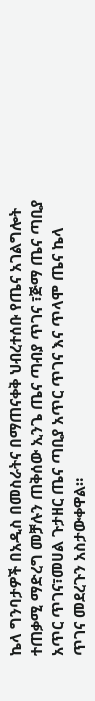ኬላ ግንባታዎች በአዲስ በመስራትና በማጠናቀቅ ህብረተሰቡ የጤና አገልግሎት ተጠቃሚ ማድረግ መቻሉን ጠቅሰው ኢንጌ ጤና ጣብያ ጥገና ፣ጅማ ጤና ጣቢያ አጥር ጥገና፣መሀል ጉታዘር ጤና ጣቢያ አጥር ጥገና እና ጥላሞ ጤና ኬላ ጥገና መደረጉን አስታውቀዋል።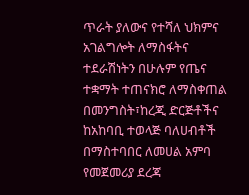ጥራት ያለውና የተሻለ ህክምና አገልግሎት ለማስፋትና ተደራሽነትን በሁሉም የጤና ተቋማት ተጠናክሮ ለማስቀጠል በመንግስት፣ከረጂ ድርጅቶችና ከአከባቢ ተወላጅ ባለሀብቶች በማስተባበር ለመሀል አምባ የመጀመሪያ ደረጃ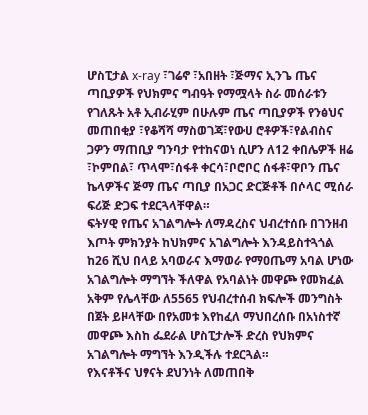ሆስፒታል x-ray ፣ገሬኖ ፣አበዘት ፣ጅማና ኢንጌ ጤና ጣቢያዎች የህክምና ግብዓት የማሟላት ስራ መሰራቱን የገለጹት አቶ ኢብራሂም በሁሉም ጤና ጣቢያዎች የንፅህና መጠበቂያ ፣የቆሻሻ ማስወገጃ፣የውሀ ሮቶዎች፣የልብስና ጋዎን ማጠቢያ ግንባታ የተከናወነ ሲሆን ለ12 ቀበሌዎች ዘሬ ፣ኮምበል፣ ጥላሞ፣ሰፋቶ ቀርሳ፣ቦሮቦር ሰፋቶ፣ዋቦን ጤና ኬላዎችና ጅማ ጤና ጣቢያ በአጋር ድርጅቶች በሶላር ሚሰራ ፍሪጅ ድጋፍ ተደርጓላቸዋል።
ፍትሃዊ የጤና አገልግሎት ለማዳረስና ህብረተሰቡ በገንዘብ እጦት ምክንያት ከህክምና አገልግሎት እንዳይስተጓጎል ከ26 ሺህ በላይ አባወራና እማወራ የማዐጤማ አባል ሆነው አገልግሎት ማግኘት ችለዋል የአባልነት መዋጮ የመክፈል አቅም የሌላቸው ለ5565 የህብረተሰብ ክፍሎች መንግስት በጀት ይዞላቸው በየአመቱ እየከፈለ ማህበረሰቡ በአነስተኛ መዋጮ እስከ ፌደራል ሆስፒታሎች ድረስ የህክምና አገልግሎት ማግኘት እንዲችሉ ተደርጓል።
የእናቶችና ህፃናት ደህንነት ለመጠበቅ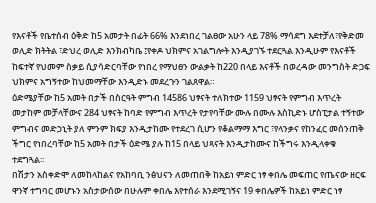የእናቶች የቤተሰብ ዕቅድ ከ5 አመታት በፊት 66% እንደነበረ ገልፀው አሁን ላይ 78% ማሳደግ እደተቻለ፣የቅድመ ወሊድ ክትትል ፣ድህረ ወሊድ እንክብካቤ ፤የቀዶ ህክምና አገልግሎት እንዲያገኙ ተደርጓል እንዲሁም የእናቶች ከፍተኛ የህመም ስቃይ ሲያሳድርባቸው የነበረ የማህፀን ውልቃት ከ220 በላይ እናቶች በወረዳው መንግስት ድጋፍ ህክምና አግኝተው ከህመማቸው እንዲድኑ መደረጉን ገልጸዋል።
ዕድሜያቸው ከ5 አመት በታች በስርዓት ምግብ 14586 ህፃናት ተለክተው 1159 ህፃናት የምግብ እጥረት መታከም መቻላቸውና 284 ህፃናት ከባድ የምግብ እጥረት የታየባቸው ሙሉ በሙሉ እስኪድኑ ሆስፒታል ተኝተው ምግብና መድኃኒት ያለ ምንም ክፍያ እንዲታከሙ የተደረገ ሲሆን የቆልማማ እግር ፣የላንቃና የከንፈር መሰንጠቅ ችግር የነበረባቸው ከ5 አመት በታች ዕድሜ ያሉ ከ15 በላይ ህጻናት እንዲታከሙና ከችግሩ እንዲላቀቁ ተደግጓል።
በሽታን አስቀድሞ ለመከላከልና የአከባቢ ንፅህናን ለመጠበቅ ከአይነ ምድር ነፃ ቀበሌ መፍጠር የጤናው ዘርፍ ዋንኛ ተግባር መሆኑን አስታውሰው በሁሉም ቀበሌ እየተሰራ እንደሚገኝና 19 ቀበሌዎች ከአይነ ምድር ነፃ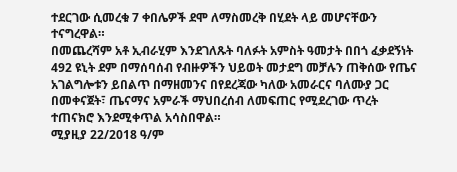ተደርገው ሲመረቁ 7 ቀበሌዎች ደሞ ለማስመረቅ በሂደት ላይ መሆናቸውን ተናግረዋል።
በመጨረሻም አቶ ኢብራሂም እንደገለጹት ባለፉት አምስት ዓመታት በበጎ ፈቃደኝነት 492 ዩኒት ደም በማሰባሰብ የብዙዎችን ህይወት መታደግ መቻሉን ጠቅሰው የጤና አገልግሎቱን ይበልጥ በማዘመንና በየደረጃው ካለው አመራርና ባለሙያ ጋር በመቀናጀት፣ ጤናማና አምራች ማህበረሰብ ለመፍጠር የሚደረገው ጥረት ተጠናክሮ እንደሚቀጥል አሳስበዋል።
ሚያዚያ 22/2018 ዓ/ም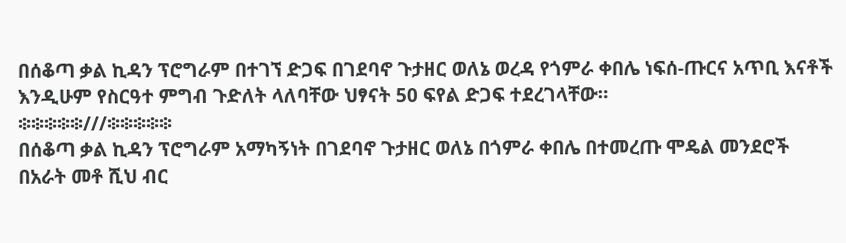በሰቆጣ ቃል ኪዳን ፕሮግራም በተገኘ ድጋፍ በገደባኖ ጉታዘር ወለኔ ወረዳ የጎምራ ቀበሌ ነፍሰ-ጡርና አጥቢ እናቶች እንዲሁም የስርዓተ ምግብ ጉድለት ላለባቸው ህፃናት 50 ፍየል ድጋፍ ተደረገላቸው።
፨፨፨፨፨///፨፨፨፨፨
በሰቆጣ ቃል ኪዳን ፕሮግራም አማካኝነት በገደባኖ ጉታዘር ወለኔ በጎምራ ቀበሌ በተመረጡ ሞዴል መንደሮች በአራት መቶ ሺህ ብር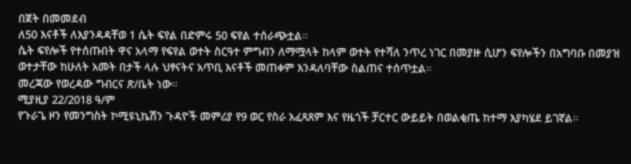በጀት በመመደብ
ለ50 እናቶች ለእያንዳዳቸወ 1 ሴት ፍየል በድምሩ 50 ፍየል ተሰራጭቷል።
ሴት ፍየሎች የተሰጡበት ዋና አላማ የፍየል ወተት ስርዓተ ምግብን ለማሟላት ከላም ወተት የተሻለ ንጥረ ነገር በመያዙ ሲሆን ፍየሎችን በአግባቡ በመያዝ ወተታቸው ከሁለት አመት በታች ላሉ ህፃናትና አጥቢ እናቶች መጠቀም እንዳለባቸው ስልጠና ተሰጥቷል።
መረጃው የወረዳው ግብርና ጽ/ቤት ነው።
ሚያዚያ 22/2018 ዓ/ም
የጉራጌ ዞን የመንግስት ኮሚዩኒኬሽን ጉዳዮች መምሪያ የ9 ወር የስራ አፈጻጸም እና የዜጎች ቻርተር ውይይት በወልቂጤ ከተማ እያካሄደ ይገኛል።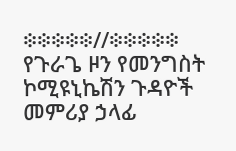፨፨፨፨፨//፨፨፨፨፨
የጉራጌ ዞን የመንግስት ኮሚዩኒኬሽን ጉዳዮች መምሪያ ኃላፊ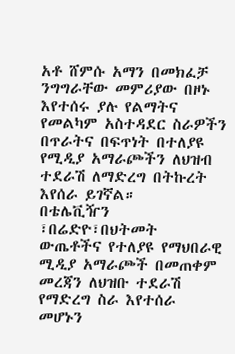አቶ ሸምሱ አማን በመክፈቻ ንግግራቸው መምሪያው በዞኑ እየተሰሩ ያሉ የልማትና የመልካም አስተዳደር ስራዎችን በጥራትና በፍጥነት በተለያዩ የሚዲያ አማራጮችን ለህዝብ ተደራሽ ለማድረግ በትኩረት እየሰራ ይገኛል።
በቴሌቪዥን ፣በሬድዮ፣በህትመት ውጤቶችና የተለያዩ የማህበራዊ ሚዲያ አማራጮች በመጠቀም መረጃን ለህዝቡ ተደራሽ የማድረግ ስራ እየተሰራ መሆኑን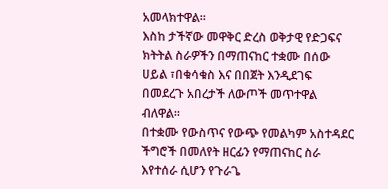አመላክተዋል።
እስከ ታችኛው መዋቅር ድረስ ወቅታዊ የድጋፍና ክትትል ስራዎችን በማጠናከር ተቋሙ በሰው ሀይል ፣በቁሳቁስ እና በበጀት እንዲደገፍ በመደረጉ አበረታች ለውጦች መጥተዋል ብለዋል።
በተቋሙ የውስጥና የውጭ የመልካም አስተዳደር ችግሮች በመለየት ዘርፊን የማጠናከር ስራ እየተሰራ ሲሆን የጉራጌ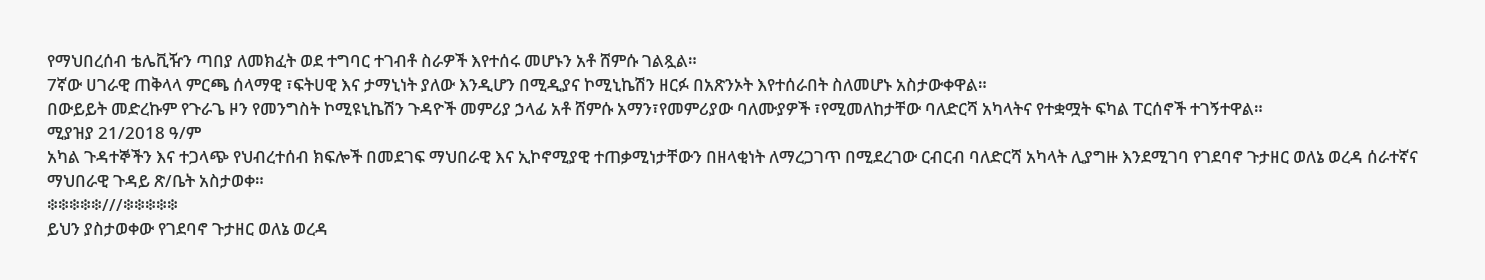የማህበረሰብ ቴሌቪዥን ጣበያ ለመክፈት ወደ ተግባር ተገብቶ ስራዎች እየተሰሩ መሆኑን አቶ ሸምሱ ገልጿል።
7ኛው ሀገራዊ ጠቅላላ ምርጫ ሰላማዊ ፣ፍትሀዊ እና ታማኒነት ያለው እንዲሆን በሚዲያና ኮሚኒኬሽን ዘርፉ በአጽንኦት እየተሰራበት ስለመሆኑ አስታውቀዋል።
በውይይት መድረኩም የጉራጌ ዞን የመንግስት ኮሚዩኒኬሽን ጉዳዮች መምሪያ ኃላፊ አቶ ሸምሱ አማን፣የመምሪያው ባለሙያዎች ፣የሚመለከታቸው ባለድርሻ አካላትና የተቋሟት ፍካል ፐርሰኖች ተገኝተዋል።
ሚያዝያ 21/2018 ዓ/ም
አካል ጉዳተኞችን እና ተጋላጭ የህብረተሰብ ክፍሎች በመደገፍ ማህበራዊ እና ኢኮኖሚያዊ ተጠቃሚነታቸውን በዘላቂነት ለማረጋገጥ በሚደረገው ርብርብ ባለድርሻ አካላት ሊያግዙ እንደሚገባ የገደባኖ ጉታዘር ወለኔ ወረዳ ሰራተኛና ማህበራዊ ጉዳይ ጽ/ቤት አስታወቀ።
፨፨፨፨፨///፨፨፨፨፨
ይህን ያስታወቀው የገደባኖ ጉታዘር ወለኔ ወረዳ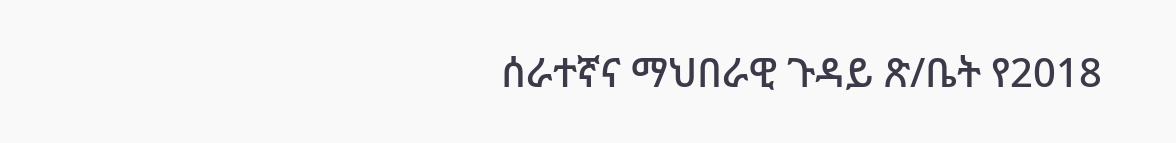ሰራተኛና ማህበራዊ ጉዳይ ጽ/ቤት የ2018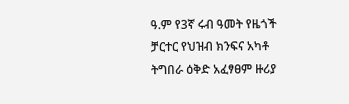ዓ.ም የ3ኛ ሩብ ዓመት የዜጎች ቻርተር የህዝብ ክንፍና አካቶ ትግበራ ዕቅድ አፈፃፀም ዙሪያ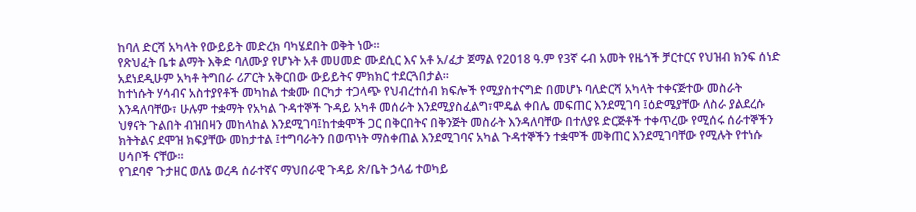ከባለ ድርሻ አካላት የውይይት መድረክ ባካሄደበት ወቅት ነው።
የጽህፈት ቤቱ ልማት እቅድ ባለሙያ የሆኑት አቶ መሀመድ ሙደሲር እና አቶ አ/ፈታ ጀማል የ2018 ዓ.ም የ3ኛ ሩብ አመት የዜጎች ቻርተርና የህዝብ ክንፍ ሰነድ አደነደዲሁም አካቶ ትግበራ ሪፖርት አቅርበው ውይይትና ምክክር ተደርጓበታል።
ከተነሱት ሃሳብና አስተያየቶች መካከል ተቋሙ በርካታ ተጋላጭ የህብረተሰብ ክፍሎች የሚያስተናግድ በመሆኑ ባለድርሻ አካላት ተቀናጅተው መስራት እንዳለባቸው፣ ሁሉም ተቋማት የአካል ጉዳተኞች ጉዳይ አካቶ መሰራት እንደሚያስፈልግ፣ሞዴል ቀበሌ መፍጠር እንደሚገባ ፤ዕድሜያቸው ለስራ ያልደረሱ ህፃናት ጉልበት ብዝበዛን መከላከል እንደሚገባ፤ከተቋሞች ጋር በቅርበትና በቅንጅት መስራት እንዳለባቸው በተለያዩ ድርጅቶች ተቀጥረው የሚሰሩ ሰራተኞችን ክትትልና ደሞዝ ክፍያቸው መከታተል ፤ተግባራትን በወጥነት ማስቀጠል እንደሚገባና አካል ጉዳተኞችን ተቋሞች መቅጠር እንደሚገባቸው የሚሉት የተነሱ ሀሳቦች ናቸው።
የገደባኖ ጉታዘር ወለኔ ወረዳ ሰራተኛና ማህበራዊ ጉዳይ ጽ/ቤት ኃላፊ ተወካይ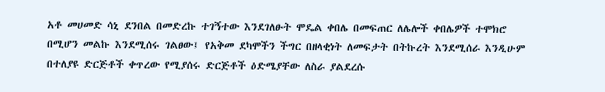አቶ መሀመድ ሳኒ ደንበል በመድረኩ ተገኝተው እንደገለፁት ሞዴል ቀበሌ በመፍጠር ለሌሎች ቀበሌዎች ተሞክሮ በሚሆን መልኩ እንደሚሰሩ ገልፀው፤ የአቅመ ደካሞችን ችግር በዘላቂነት ለመፍታት በትኩረት እንደሚሰራ እንዲሁም በተለያዩ ድርጅቶች ቀጥረው የሚያሰሩ ድርጅቶች ዕድሜያቸው ለስራ ያልደረሱ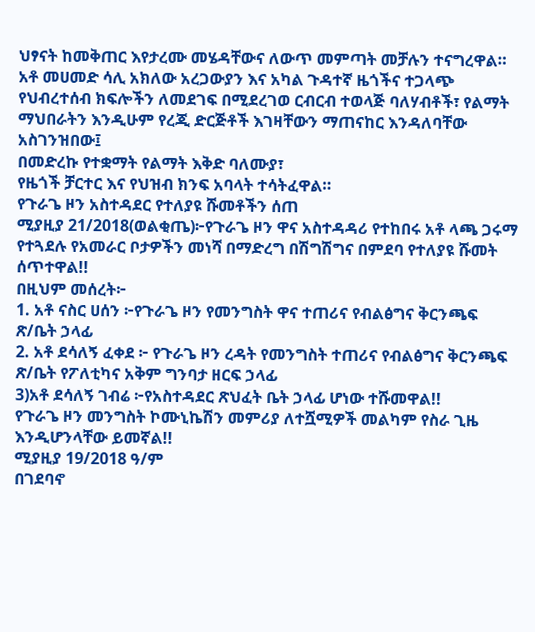ህፃናት ከመቅጠር እየታረሙ መሄዳቸውና ለውጥ መምጣት መቻሉን ተናግረዋል።
አቶ መሀመድ ሳሊ አክለው አረጋውያን እና አካል ጉዳተኛ ዜጎችና ተጋላጭ የህብረተሰብ ክፍሎችን ለመደገፍ በሚደረገወ ርብርብ ተወላጅ ባለሃብቶች፣ የልማት ማህበራትን እንዲሁም የረጂ ድርጅቶች እገዛቸውን ማጠናከር እንዳለባቸው አስገንዝበው፤
በመድረኩ የተቋማት የልማት እቅድ ባለሙያ፣
የዜጎች ቻርተር እና የህዝብ ክንፍ አባላት ተሳትፈዋል።
የጉራጌ ዞን አስተዳደር የተለያዩ ሹመቶችን ሰጠ
ሚያዚያ 21/2018(ወልቂጤ)፦የጉራጌ ዞን ዋና አስተዳዳሪ የተከበሩ አቶ ላጫ ጋሩማ የተጓደሉ የአመራር ቦታዎችን መነሻ በማድረግ በሽግሽግና በምደባ የተለያዩ ሹመት ሰጥተዋል!!
በዚህም መሰረት፦
1. አቶ ናስር ሀሰን ፦የጉራጌ ዞን የመንግስት ዋና ተጠሪና የብልፅግና ቅርንጫፍ ጽ/ቤት ኃላፊ
2. አቶ ደሳለኝ ፈቀደ ፦ የጉራጌ ዞን ረዳት የመንግስት ተጠሪና የብልፅግና ቅርንጫፍ ጽ/ቤት የፖለቲካና አቅም ግንባታ ዘርፍ ኃላፊ
3)አቶ ደሳለኝ ገብሬ ፦የአስተዳደር ጽህፈት ቤት ኃላፊ ሆነው ተሹመዋል!!
የጉራጌ ዞን መንግስት ኮሙኒኬሽን መምሪያ ለተሿሚዎች መልካም የስራ ጊዜ እንዲሆንላቸው ይመኛል!!
ሚያዚያ 19/2018 ዓ/ም
በገደባኖ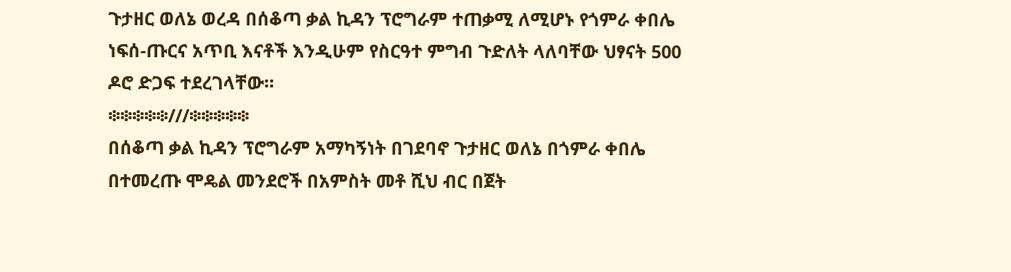ጉታዘር ወለኔ ወረዳ በሰቆጣ ቃል ኪዳን ፕሮግራም ተጠቃሚ ለሚሆኑ የጎምራ ቀበሌ ነፍሰ-ጡርና አጥቢ እናቶች እንዲሁም የስርዓተ ምግብ ጉድለት ላለባቸው ህፃናት 500 ዶሮ ድጋፍ ተደረገላቸው።
፨፨፨፨፨///፨፨፨፨፨
በሰቆጣ ቃል ኪዳን ፕሮግራም አማካኝነት በገደባኖ ጉታዘር ወለኔ በጎምራ ቀበሌ በተመረጡ ሞዴል መንደሮች በአምስት መቶ ሺህ ብር በጀት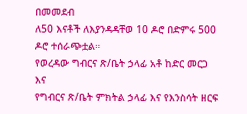በመመደብ
ለ50 እናቶች ለእያንዳዳቸወ 10 ዶሮ በድምሩ 500 ዶሮ ተሰራጭቷል።
የወረዳው ግብርና ጽ/ቤት ኃላፊ አቶ ከድር መርጋ እና
የግብርና ጽ/ቤት ምክትል ኃላፊ እና የእንስሳት ዘርፍ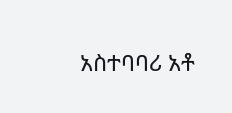አስተባባሪ አቶ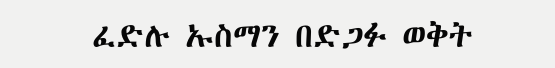ፈድሉ ኡስማን በድጋፉ ወቅት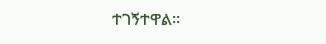ተገኝተዋል።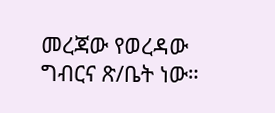መረጃው የወረዳው ግብርና ጽ/ቤት ነው።